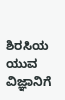ಶಿರಸಿಯ ಯುವ ವಿಜ್ಞಾನಿಗೆ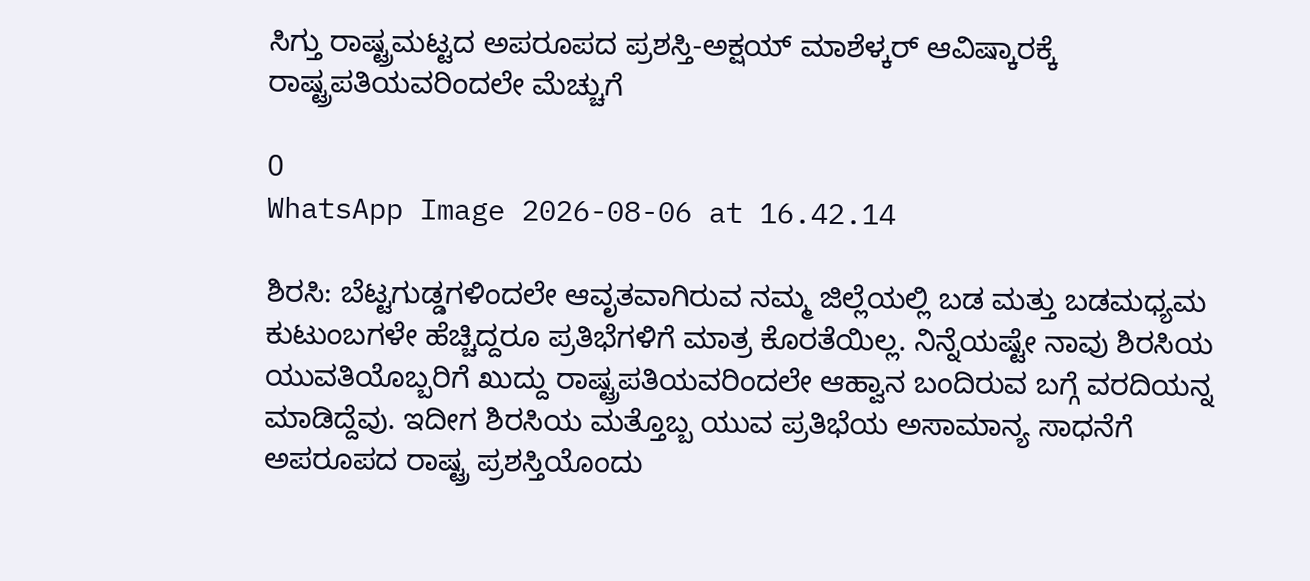ಸಿಗ್ತು ರಾಷ್ಟ್ರಮಟ್ಟದ ಅಪರೂಪದ ಪ್ರಶಸ್ತಿ-ಅಕ್ಷಯ್ ಮಾಶೆಳ್ಕರ್ ಆವಿಷ್ಕಾರಕ್ಕೆ ರಾಷ್ಟ್ರಪತಿಯವರಿಂದಲೇ ಮೆಚ್ಚುಗೆ

0
WhatsApp Image 2026-08-06 at 16.42.14

ಶಿರಸಿ: ಬೆಟ್ಟಗುಡ್ಡಗಳಿಂದಲೇ ಆವೃತವಾಗಿರುವ ನಮ್ಮ ಜಿಲ್ಲೆಯಲ್ಲಿ ಬಡ ಮತ್ತು ಬಡಮಧ್ಯಮ ಕುಟುಂಬಗಳೇ ಹೆಚ್ಚಿದ್ದರೂ ಪ್ರತಿಭೆಗಳಿಗೆ ಮಾತ್ರ ಕೊರತೆಯಿಲ್ಲ. ನಿನ್ನೆಯಷ್ಟೇ ನಾವು ಶಿರಸಿಯ ಯುವತಿಯೊಬ್ಬರಿಗೆ ಖುದ್ದು ರಾಷ್ಟ್ರಪತಿಯವರಿಂದಲೇ ಆಹ್ವಾನ ಬಂದಿರುವ ಬಗ್ಗೆ ವರದಿಯನ್ನ ಮಾಡಿದ್ದೆವು. ಇದೀಗ ಶಿರಸಿಯ ಮತ್ತೊಬ್ಬ ಯುವ ಪ್ರತಿಭೆಯ ಅಸಾಮಾನ್ಯ ಸಾಧನೆಗೆ ಅಪರೂಪದ ರಾಷ್ಟ್ರ ಪ್ರಶಸ್ತಿಯೊಂದು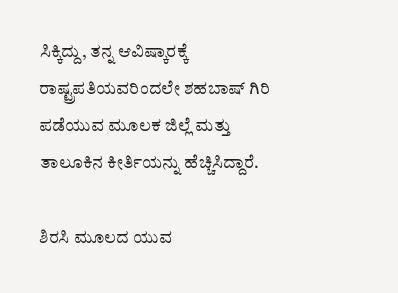ಸಿಕ್ಕಿದ್ದು, ತನ್ನ ಆವಿಷ್ಕಾರಕ್ಕೆ ರಾಷ್ಟ್ರಪತಿಯವರಿಂದಲೇ ಶಹಬಾಷ್ ಗಿರಿ ಪಡೆಯುವ ಮೂಲಕ ಜಿಲ್ಲೆ ಮತ್ತು ತಾಲೂಕಿನ ಕೀರ್ತಿಯನ್ನು ಹೆಚ್ಚಿಸಿದ್ದಾರೆ.

ಶಿರಸಿ ಮೂಲದ ಯುವ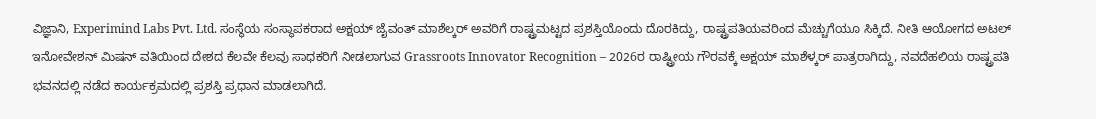ವಿಜ್ಞಾನಿ, Experimind Labs Pvt. Ltd. ಸಂಸ್ಥೆಯ ಸಂಸ್ಥಾಪಕರಾದ ಅಕ್ಷಯ್ ಜೈವಂತ್ ಮಾಶೆಲ್ಕರ್ ಅವರಿಗೆ ರಾಷ್ಟ್ರಮಟ್ಟದ ಪ್ರಶಸ್ತಿಯೊಂದು ದೊರಕಿದ್ದು, ರಾಷ್ಟ್ರಪತಿಯವರಿಂದ ಮೆಚ್ಚುಗೆಯೂ ಸಿಕ್ಕಿದೆ. ನೀತಿ ಆಯೋಗದ ಅಟಲ್ ಇನೋವೇಶನ್ ಮಿಷನ್ ವತಿಯಿಂದ ದೇಶದ ಕೆಲವೇ ಕೆಲವು ಸಾಧಕರಿಗೆ ನೀಡಲಾಗುವ Grassroots Innovator Recognition – 2026ರ ರಾಷ್ಟ್ರೀಯ ಗೌರವಕ್ಕೆ ಅಕ್ಷಯ್ ಮಾಶೆಳ್ಕರ್ ಪಾತ್ರರಾಗಿದ್ದು, ನವದೆಹಲಿಯ ರಾಷ್ಟ್ರಪತಿ ಭವನದಲ್ಲಿ ನಡೆದ ಕಾರ್ಯಕ್ರಮದಲ್ಲಿ ಪ್ರಶಸ್ತಿ ಪ್ರಧಾನ ಮಾಡಲಾಗಿದೆ.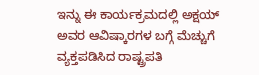ಇನ್ನು ಈ ಕಾರ್ಯಕ್ರಮದಲ್ಲಿ ಅಕ್ಷಯ್ ಅವರ ಆವಿಷ್ಕಾರಗಳ ಬಗ್ಗೆ ಮೆಚ್ಚುಗೆ ವ್ಯಕ್ತಪಡಿಸಿದ ರಾಷ್ಟ್ರಪತಿ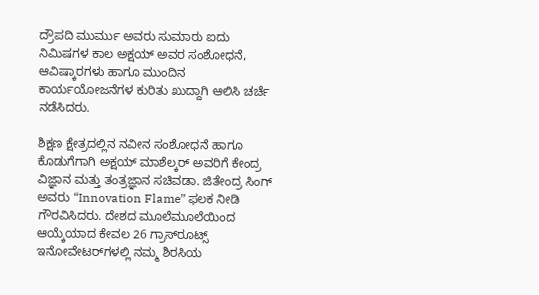ದ್ರೌಪದಿ ಮುರ್ಮು ಅವರು ಸುಮಾರು ಐದು ನಿಮಿಷಗಳ ಕಾಲ ಅಕ್ಷಯ್ ಅವರ ಸಂಶೋಧನೆ, ಆವಿಷ್ಕಾರಗಳು ಹಾಗೂ ಮುಂದಿನ ಕಾರ್ಯಯೋಜನೆಗಳ ಕುರಿತು ಖುದ್ದಾಗಿ ಆಲಿಸಿ ಚರ್ಚೆ ನಡೆಸಿದರು.

ಶಿಕ್ಷಣ ಕ್ಷೇತ್ರದಲ್ಲಿನ ನವೀನ ಸಂಶೋಧನೆ ಹಾಗೂ ಕೊಡುಗೆಗಾಗಿ ಅಕ್ಷಯ್ ಮಾಶೆಲ್ಕರ್ ಅವರಿಗೆ ಕೇಂದ್ರ ವಿಜ್ಞಾನ ಮತ್ತು ತಂತ್ರಜ್ಞಾನ ಸಚಿವಡಾ. ಜಿತೇಂದ್ರ ಸಿಂಗ್ ಅವರು “Innovation Flame” ಫಲಕ ನೀಡಿ ಗೌರವಿಸಿದರು. ದೇಶದ ಮೂಲೆಮೂಲೆಯಿಂದ ಆಯ್ಕೆಯಾದ ಕೇವಲ 26 ಗ್ರಾಸ್‌ರೂಟ್ಸ್ ಇನೋವೇಟರ್‌ಗಳಲ್ಲಿ ನಮ್ಮ ಶಿರಸಿಯ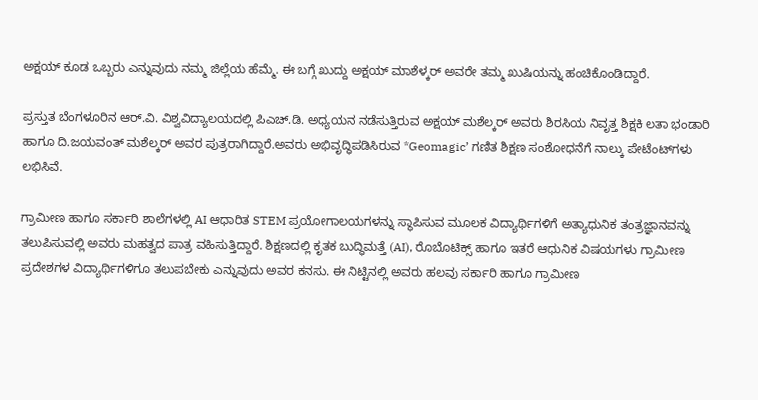ಅಕ್ಷಯ್ ಕೂಡ ಒಬ್ಬರು ಎನ್ನುವುದು ನಮ್ಮ ಜಿಲ್ಲೆಯ ಹೆಮ್ಮೆ. ಈ ಬಗ್ಗೆ ಖುದ್ದು ಅಕ್ಷಯ್ ಮಾಶೆಳ್ಕರ್ ಅವರೇ ತಮ್ಮ ಖುಷಿಯನ್ನು ಹಂಚಿಕೊಂಡಿದ್ದಾರೆ.

ಪ್ರಸ್ತುತ ಬೆಂಗಳೂರಿನ ಆರ್.ವಿ. ವಿಶ್ವವಿದ್ಯಾಲಯದಲ್ಲಿ ಪಿಎಚ್‌.ಡಿ. ಅಧ್ಯಯನ ನಡೆಸುತ್ತಿರುವ ಅಕ್ಷಯ್ ಮಶೆಲ್ಕರ್ ಅವರು ಶಿರಸಿಯ ನಿವೃತ್ತ ಶಿಕ್ಷಕಿ ಲತಾ ಭಂಡಾರಿ ಹಾಗೂ ದಿ.ಜಯವಂತ್ ಮಶೆಲ್ಕರ್ ಅವರ ಪುತ್ರರಾಗಿದ್ದಾರೆ.ಅವರು ಅಭಿವೃದ್ಧಿಪಡಿಸಿರುವ *Geomagic’ ಗಣಿತ ಶಿಕ್ಷಣ ಸಂಶೋಧನೆಗೆ ನಾಲ್ಕು ಪೇಟೆಂಟ್‌ಗಳು ಲಭಿಸಿವೆ.

ಗ್ರಾಮೀಣ ಹಾಗೂ ಸರ್ಕಾರಿ ಶಾಲೆಗಳಲ್ಲಿ AI ಆಧಾರಿತ STEM ಪ್ರಯೋಗಾಲಯಗಳನ್ನು ಸ್ಥಾಪಿಸುವ ಮೂಲಕ ವಿದ್ಯಾರ್ಥಿಗಳಿಗೆ ಅತ್ಯಾಧುನಿಕ ತಂತ್ರಜ್ಞಾನವನ್ನು ತಲುಪಿಸುವಲ್ಲಿ ಅವರು ಮಹತ್ವದ ಪಾತ್ರ ವಹಿಸುತ್ತಿದ್ದಾರೆ. ಶಿಕ್ಷಣದಲ್ಲಿ ಕೃತಕ ಬುದ್ಧಿಮತ್ತೆ (AI), ರೊಬೊಟಿಕ್ಸ್ ಹಾಗೂ ಇತರೆ ಆಧುನಿಕ ವಿಷಯಗಳು ಗ್ರಾಮೀಣ ಪ್ರದೇಶಗಳ ವಿದ್ಯಾರ್ಥಿಗಳಿಗೂ ತಲುಪಬೇಕು ಎನ್ನುವುದು ಅವರ ಕನಸು. ಈ ನಿಟ್ಟಿನಲ್ಲಿ ಅವರು ಹಲವು ಸರ್ಕಾರಿ ಹಾಗೂ ಗ್ರಾಮೀಣ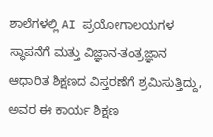ಶಾಲೆಗಳಲ್ಲಿ AI ಪ್ರಯೋಗಾಲಯಗಳ ಸ್ಥಾಪನೆಗೆ ಮತ್ತು ವಿಜ್ಞಾನ-ತಂತ್ರಜ್ಞಾನ ಆಧಾರಿತ ಶಿಕ್ಷಣದ ವಿಸ್ತರಣೆಗೆ ಶ್ರಮಿಸುತ್ತಿದ್ದು, ಅವರ ಈ ಕಾರ್ಯ ಶಿಕ್ಷಣ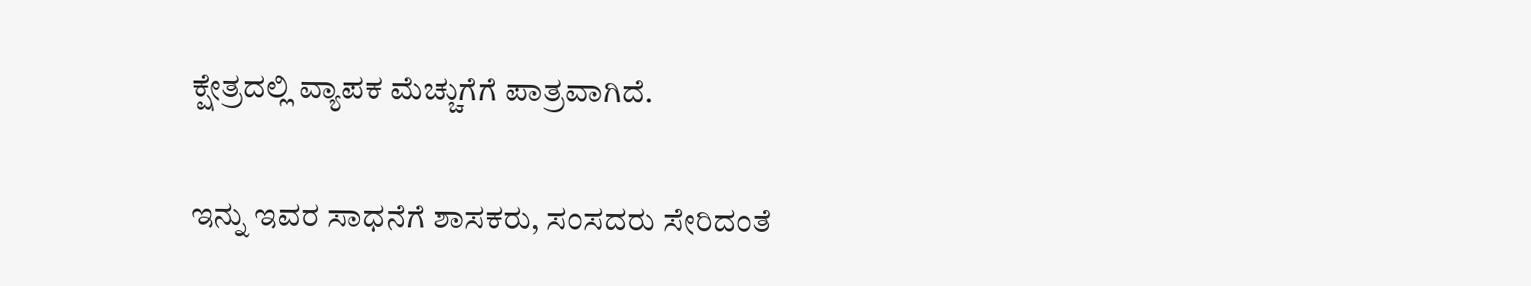ಕ್ಷೇತ್ರದಲ್ಲಿ ವ್ಯಾಪಕ ಮೆಚ್ಚುಗೆಗೆ ಪಾತ್ರವಾಗಿದೆ.

ಇನ್ನು ಇವರ ಸಾಧನೆಗೆ ಶಾಸಕರು, ಸಂಸದರು ಸೇರಿದಂತೆ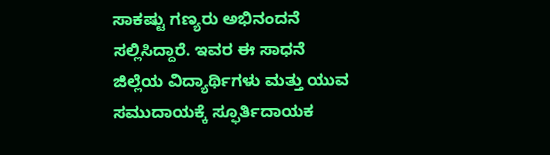ಸಾಕಷ್ಟು ಗಣ್ಯರು ಅಭಿನಂದನೆ ಸಲ್ಲಿಸಿದ್ದಾರೆ. ಇವರ ಈ ಸಾಧನೆ ಜಿಲ್ಲೆಯ ವಿದ್ಯಾರ್ಥಿಗಳು ಮತ್ತು ಯುವ ಸಮುದಾಯಕ್ಕೆ ಸ್ಫೂರ್ತಿದಾಯಕ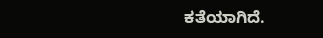ಕತೆಯಾಗಿದೆ.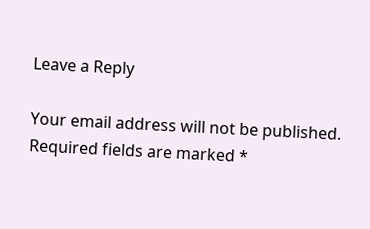Leave a Reply

Your email address will not be published. Required fields are marked *